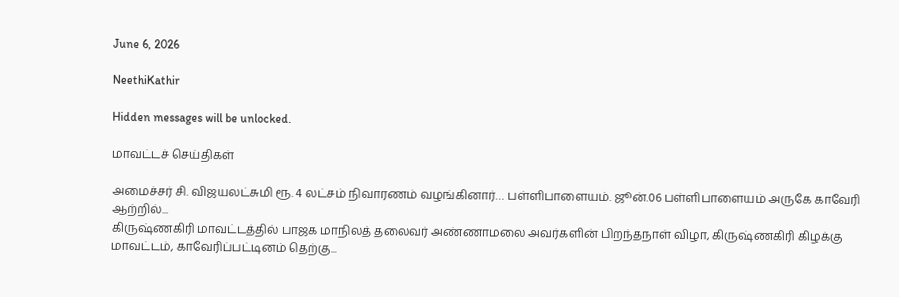June 6, 2026

NeethiKathir

Hidden messages will be unlocked.

மாவட்டச் செய்திகள்

அமைச்சர் சி. விஜயலட்சுமி ரூ. 4 லட்சம் நிவாரணம் வழங்கினார்… பள்ளிபாளையம். ஜூன்.06 பள்ளிபாளையம் அருகே காவேரி ஆற்றில்...
கிருஷ்ணகிரி மாவட்டத்தில் பாஜக மாநிலத் தலைவர் அண்ணாமலை அவர்களின் பிறந்தநாள் விழா, கிருஷ்ணகிரி கிழக்கு மாவட்டம், காவேரிப்பட்டினம் தெற்கு...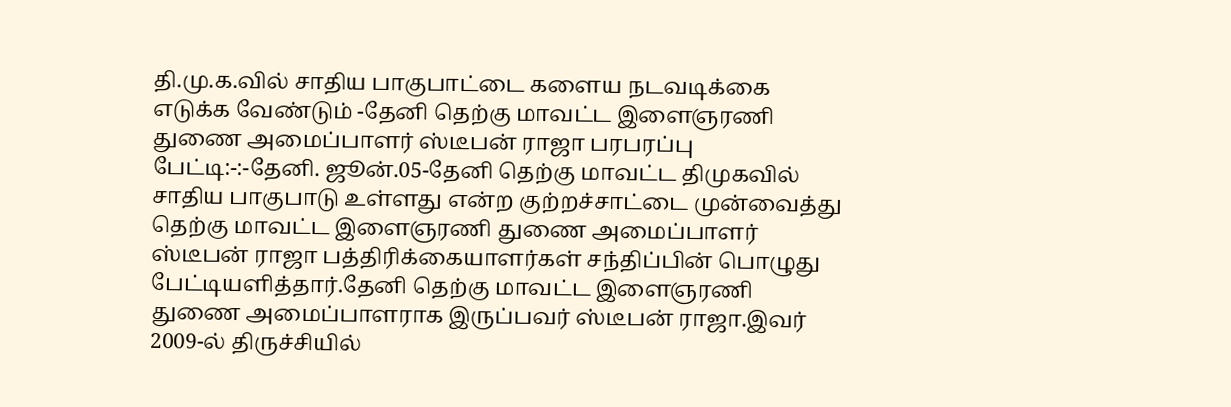தி.மு.க.வில் சாதிய பாகுபாட்டை களைய நடவடிக்கை எடுக்க வேண்டும் -தேனி தெற்கு மாவட்ட இளைஞரணி துணை அமைப்பாளர் ஸ்டீபன் ராஜா பரபரப்பு பேட்டி:-:-தேனி. ஜூன்.05-தேனி தெற்கு மாவட்ட திமுகவில் சாதிய பாகுபாடு உள்ளது என்ற குற்றச்சாட்டை முன்வைத்து தெற்கு மாவட்ட இளைஞரணி துணை அமைப்பாளர் ஸ்டீபன் ராஜா பத்திரிக்கையாளர்கள் சந்திப்பின் பொழுது பேட்டியளித்தார்.தேனி தெற்கு மாவட்ட இளைஞரணி துணை அமைப்பாளராக இருப்பவர் ஸ்டீபன் ராஜா.இவர் 2009-ல் திருச்சியில்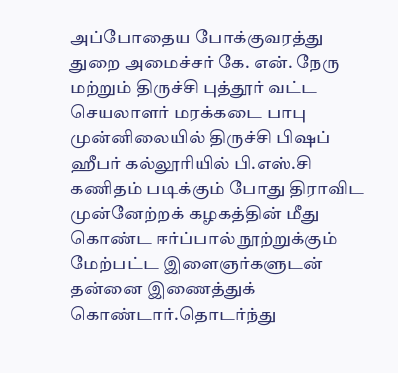அப்போதைய போக்குவரத்து துறை அமைச்சர் கே. என். நேரு மற்றும் திருச்சி புத்தூர் வட்ட செயலாளர் மரக்கடை பாபு முன்னிலையில் திருச்சி பிஷப் ஹீபர் கல்லூரியில் பி.எஸ்.சி கணிதம் படிக்கும் போது திராவிட முன்னேற்றக் கழகத்தின் மீது கொண்ட ஈர்ப்பால் நூற்றுக்கும் மேற்பட்ட இளைஞர்களுடன் தன்னை இணைத்துக் கொண்டார்.தொடர்ந்து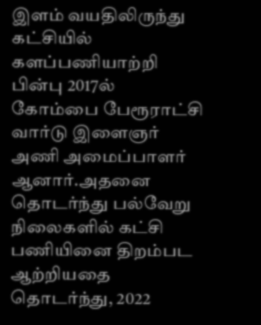இளம் வயதிலிருந்து கட்சியில் களப்பணியாற்றி பின்பு 2017ல் கோம்பை பேரூராட்சி வார்டு இளைஞர் அணி அமைப்பாளர் ஆனார்.அதனை தொடர்ந்து பல்வேறு நிலைகளில் கட்சி பணியினை திறம்பட ஆற்றியதை தொடர்ந்து, 2022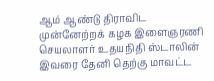ஆம் ஆண்டு திராவிட முன்னேற்றக் கழக இளைஞரணி செயலாளர் உதயநிதி ஸ்டாலின் இவரை தேனி தெற்கு மாவட்ட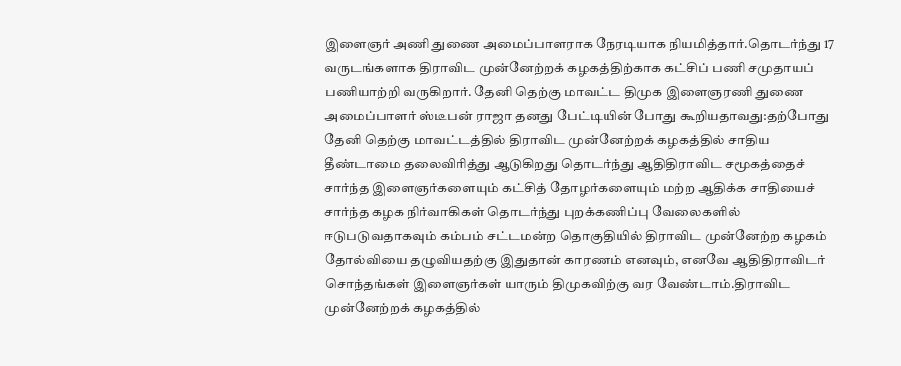இளைஞர் அணி துணை அமைப்பாளராக நேரடியாக நியமித்தார்.தொடர்ந்து 17 வருடங்களாக திராவிட முன்னேற்றக் கழகத்திற்காக கட்சிப் பணி சமுதாயப் பணியாற்றி வருகிறார். தேனி தெற்கு மாவட்ட திமுக இளைஞரணி துணை அமைப்பாளர் ஸ்டீபன் ராஜா தனது பேட்டியின் போது கூறியதாவது:தற்போது தேனி தெற்கு மாவட்டத்தில் திராவிட முன்னேற்றக் கழகத்தில் சாதிய தீண்டாமை தலைவிரித்து ஆடுகிறது தொடர்ந்து ஆதிதிராவிட சமூகத்தைச் சார்ந்த இளைஞர்களையும் கட்சித் தோழர்களையும் மற்ற ஆதிக்க சாதியைச் சார்ந்த கழக நிர்வாகிகள் தொடர்ந்து புறக்கணிப்பு வேலைகளில் ஈடுபடுவதாகவும் கம்பம் சட்டமன்ற தொகுதியில் திராவிட முன்னேற்ற கழகம் தோல்வியை தழுவியதற்கு இதுதான் காரணம் எனவும், எனவே ஆதிதிராவிடர் சொந்தங்கள் இளைஞர்கள் யாரும் திமுகவிற்கு வர வேண்டாம்.திராவிட முன்னேற்றக் கழகத்தில்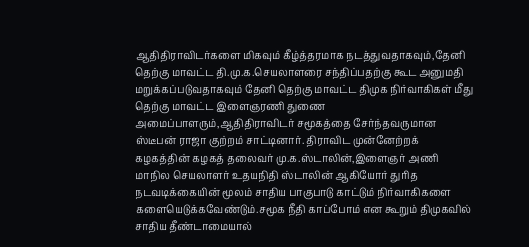ஆதிதிராவிடர்களை மிகவும் கீழ்த்தரமாக நடத்துவதாகவும்,தேனி தெற்கு மாவட்ட தி.மு.க.செயலாளரை சந்திப்பதற்கு கூட அனுமதி மறுக்கப்படுவதாகவும் தேனி தெற்கு மாவட்ட திமுக நிர்வாகிகள் மீது தெற்கு மாவட்ட இளைஞரணி துணை அமைப்பாளரும்,ஆதிதிராவிடர் சமூகத்தை சேர்ந்தவருமான ஸ்டீபன் ராஜா குற்றம் சாட்டினார். திராவிட முன்னேற்றக் கழகத்தின் கழகத் தலைவர் மு.க.ஸ்டாலின்,இளைஞர் அணி மாநில செயலாளர் உதயநிதி ஸ்டாலின் ஆகியோர் துரித நடவடிக்கையின் மூலம் சாதிய பாகுபாடு காட்டும் நிர்வாகிகளை களையெடுக்கவேண்டும்.சமூக நீதி காப்போம் என கூறும் திமுகவில் சாதிய தீண்டாமையால்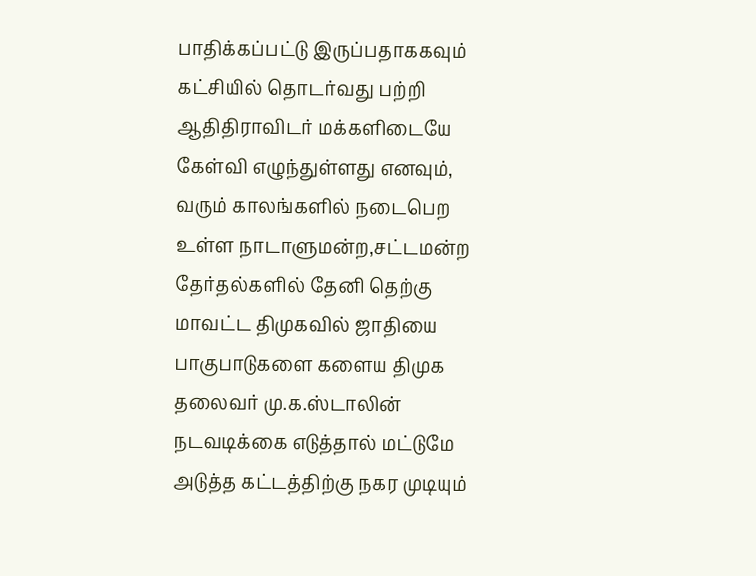பாதிக்கப்பட்டு இருப்பதாககவும் கட்சியில் தொடர்வது பற்றி ஆதிதிராவிடர் மக்களிடையே கேள்வி எழுந்துள்ளது எனவும், வரும் காலங்களில் நடைபெற உள்ள நாடாளுமன்ற,சட்டமன்ற தேர்தல்களில் தேனி தெற்கு மாவட்ட திமுகவில் ஜாதியை பாகுபாடுகளை களைய திமுக தலைவர் மு.க.ஸ்டாலின் நடவடிக்கை எடுத்தால் மட்டுமே அடுத்த கட்டத்திற்கு நகர முடியும்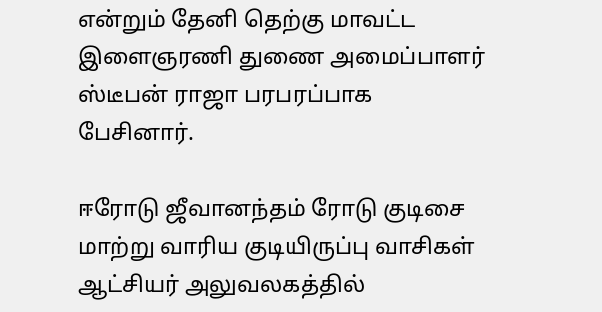என்றும் தேனி தெற்கு மாவட்ட இளைஞரணி துணை அமைப்பாளர் ஸ்டீபன் ராஜா பரபரப்பாக பேசினார்.

ஈரோடு ஜீவானந்தம் ரோடு குடிசை மாற்று வாரிய குடியிருப்பு வாசிகள் ஆட்சியர் அலுவலகத்தில்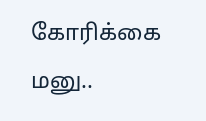கோரிக்கை மனு..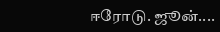ஈரோடு. ஜூன்....